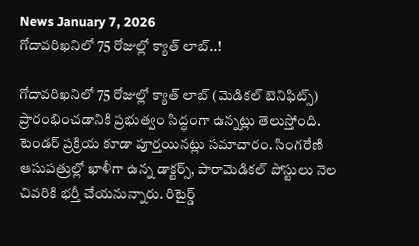News January 7, 2026
గోదావరిఖనిలో 75 రోజుల్లో క్యాత్ లాబ్..!

గోదావరిఖనిలో 75 రోజుల్లో క్యాత్ లాబ్ (మెడికల్ బెనిఫిట్స్) ప్రారంభించడానికి ప్రభుత్వం సిద్ధంగా ఉన్నట్లు తెలుస్తోంది. టెండర్ ప్రక్రియ కూడా పూర్తయినట్లు సమాచారం. సింగరేణి ఆసుపత్రుల్లో ఖాళీగా ఉన్న డాక్టర్స్, పారామెడికల్ పోస్టులు నెల చివరికి భర్తీ చేయనున్నారు. రిటైర్డ్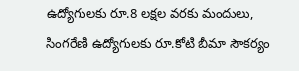ఉద్యోగులకు రూ.8 లక్షల వరకు మందులు, సింగరేణి ఉద్యోగులకు రూ.కోటి బీమా సౌకర్యం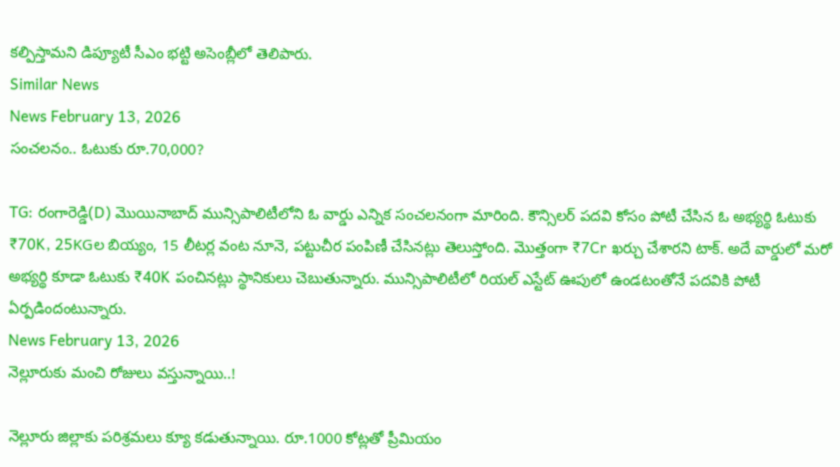కల్పిస్తామని డిప్యూటీ సీఎం భట్టి అసెంబ్లీలో తెలిపారు.
Similar News
News February 13, 2026
సంచలనం.. ఓటుకు రూ.70,000?

TG: రంగారెడ్డి(D) మొయినాబాద్ మున్సిపాలిటీలోని ఓ వార్డు ఎన్నిక సంచలనంగా మారింది. కౌన్సిలర్ పదవి కోసం పోటీ చేసిన ఓ అభ్యర్థి ఓటుకు ₹70K, 25KGల బియ్యం, 15 లీటర్ల వంట నూనె, పట్టుచీర పంపిణీ చేసినట్లు తెలుస్తోంది. మొత్తంగా ₹7Cr ఖర్చు చేశారని టాక్. అదే వార్డులో మరో అభ్యర్థి కూడా ఓటుకు ₹40K పంచినట్లు స్థానికులు చెబుతున్నారు. మున్సిపాలిటీలో రియల్ ఎస్టేట్ ఊపులో ఉండటంతోనే పదవికి పోటీ ఏర్పడిందంటున్నారు.
News February 13, 2026
నెల్లూరుకు మంచి రోజులు వస్తున్నాయి..!

నెల్లూరు జిల్లాకు పరిశ్రమలు క్యూ కడుతున్నాయి. రూ.1000 కోట్లతో ప్రీమియం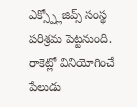ఎక్స్ప్లోజివ్స్ సంస్థ పరిశ్రమ పెట్టనుంది. రాకెట్లో వినియోగించే పేలుడు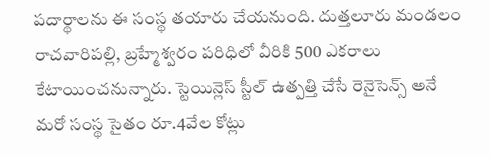పదార్థాలను ఈ సంస్థ తయారు చేయనుంది. దుత్తలూరు మండలం రాచవారిపల్లి, బ్రహ్మేశ్వరం పరిధిలో వీరికి 500 ఎకరాలు కేటాయించనున్నారు. స్టెయిన్లెస్ స్టీల్ ఉత్పత్తి చేసే రెనైసెన్స్ అనే మరో సంస్థ సైతం రూ.4వేల కోట్లు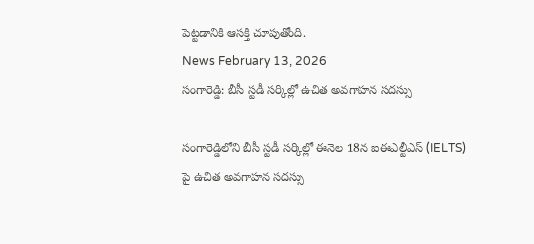పెట్టడానికి ఆసక్తి చూపుతోంది.
News February 13, 2026
సంగారెడ్డి: బీసీ స్టడీ సర్కిల్లో ఉచిత అవగాహన సదస్సు

సంగారెడ్డిలోని బీసీ స్టడీ సర్కిల్లో ఈనెల 18న ఐఈఎల్టీఎస్ (IELTS) పై ఉచిత అవగాహన సదస్సు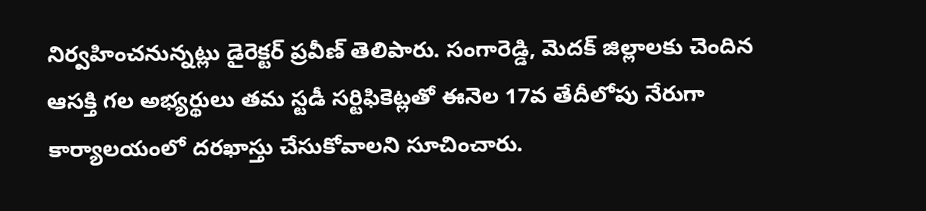నిర్వహించనున్నట్లు డైరెక్టర్ ప్రవీణ్ తెలిపారు. సంగారెడ్డి, మెదక్ జిల్లాలకు చెందిన ఆసక్తి గల అభ్యర్థులు తమ స్టడీ సర్టిఫికెట్లతో ఈనెల 17వ తేదీలోపు నేరుగా కార్యాలయంలో దరఖాస్తు చేసుకోవాలని సూచించారు.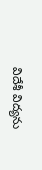విదేశీ విద్యను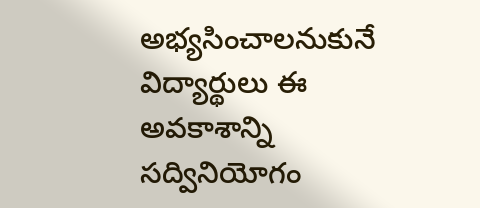అభ్యసించాలనుకునే విద్యార్థులు ఈ అవకాశాన్ని సద్వినియోగం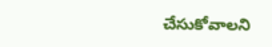చేసుకోవాలని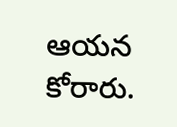ఆయన కోరారు.